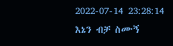2022-07-14 23:28:14
እኔን ብቻ ስሙኝ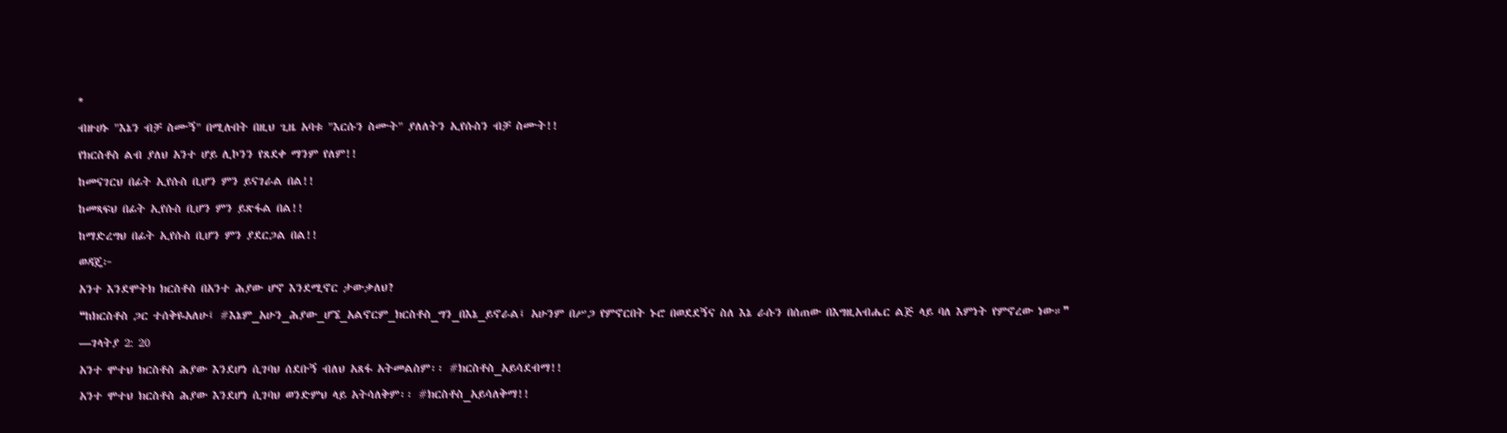*
ብዙሀኑ "እኔን ብቻ ስሙኝ" በሚሉበት በዚህ ጊዜ አባቱ "እርሱን ስሙት" ያለለትን ኢየሱስን ብቻ ስሙት!!
የክርስቶስ ልብ ያለህ አንተ ሆይ ሊኮንን የጸደቀ ማንም የለም!!
ከመናገርህ በፊት ኢየሱስ ቢሆን ምን ይናገራል በል!!
ከመጻፍህ በፊት ኢየሱስ ቢሆን ምን ይጽፋል በል!!
ከማድረግህ በፊት ኢየሱስ ቢሆን ምን ያደርጋል በል!!
ወዳጄ፦
አንተ እንደሞትክ ክርስቶስ በአንተ ሕያው ሆኖ እንደሚኖር ታውቃለህ?
❝ከክርስቶስ ጋር ተሰቅዬአለሁ፤ #እኔም_አሁን_ሕያው_ሆኜ_አልኖርም_ክርስቶስ_ግን_በእኔ_ይኖራል፤ አሁንም በሥጋ የምኖርበት ኑሮ በወደደኝና ስለ እኔ ራሱን በሰጠው በእግዚአብሔር ልጅ ላይ ባለ እምነት የምኖረው ነው።❞
—ገላትያ 2: 20
አንተ ሞተህ ክርስቶስ ሕያው እንደሆነ ሲገባህ ሰደቡኝ ብለህ አጸፋ አትመልስም፡፡ #ክርስቶስ_አይሳደብማ!!
አንተ ሞተህ ክርስቶስ ሕያው እንደሆነ ሲገባህ ወንድምህ ላይ አትሳለቅም፡፡ #ክርስቶስ_አይሳለቅማ!!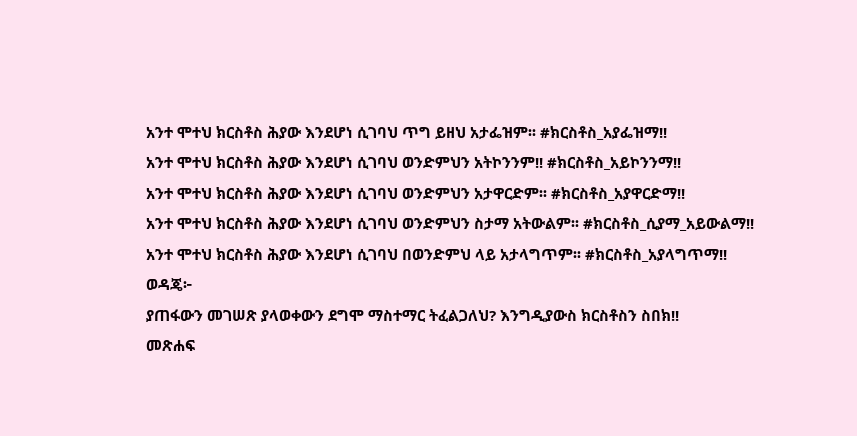አንተ ሞተህ ክርስቶስ ሕያው እንደሆነ ሲገባህ ጥግ ይዘህ አታፌዝም፡፡ #ክርስቶስ_አያፌዝማ!!
አንተ ሞተህ ክርስቶስ ሕያው እንደሆነ ሲገባህ ወንድምህን አትኮንንም!! #ክርስቶስ_አይኮንንማ!!
አንተ ሞተህ ክርስቶስ ሕያው እንደሆነ ሲገባህ ወንድምህን አታዋርድም፡፡ #ክርስቶስ_አያዋርድማ!!
አንተ ሞተህ ክርስቶስ ሕያው እንደሆነ ሲገባህ ወንድምህን ስታማ አትውልም፡፡ #ክርስቶስ_ሲያማ_አይውልማ!!
አንተ ሞተህ ክርስቶስ ሕያው እንደሆነ ሲገባህ በወንድምህ ላይ አታላግጥም፡፡ #ክርስቶስ_አያላግጥማ!!
ወዳጄ፦
ያጠፋውን መገሠጽ ያላወቀውን ደግሞ ማስተማር ትፈልጋለህ? እንግዲያውስ ክርስቶስን ስበክ!!
መጽሐፍ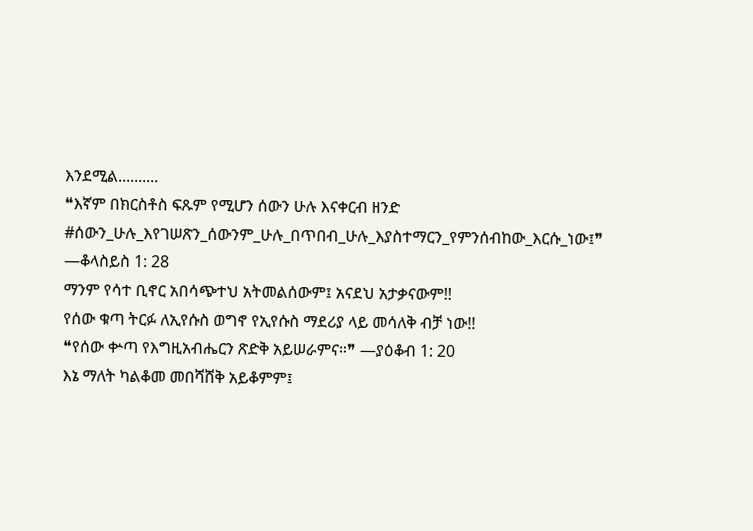እንደሚል..........
❝እኛም በክርስቶስ ፍጹም የሚሆን ሰውን ሁሉ እናቀርብ ዘንድ #ሰውን_ሁሉ_እየገሠጽን_ሰውንም_ሁሉ_በጥበብ_ሁሉ_እያስተማርን_የምንሰብከው_እርሱ_ነው፤❞
—ቆላስይስ 1: 28
ማንም የሳተ ቢኖር አበሳጭተህ አትመልሰውም፤ አናደህ አታቃናውም!!
የሰው ቁጣ ትርፉ ለኢየሱስ ወግኖ የኢየሱስ ማደሪያ ላይ መሳለቅ ብቻ ነው!!
❝የሰው ቍጣ የእግዚአብሔርን ጽድቅ አይሠራምና።❞ —ያዕቆብ 1: 20
እኔ ማለት ካልቆመ መበሻሸቅ አይቆምም፤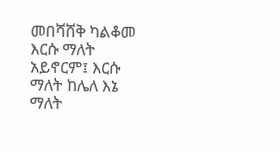መበሻሸቅ ካልቆመ እርሱ ማለት አይኖርም፤ እርሱ ማለት ከሌለ እኔ ማለት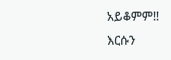አይቆምም!!
እርሱን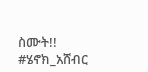ስሙት!!
#ሄኖክ_አሸብር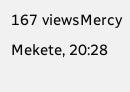167 viewsMercy Mekete, 20:28